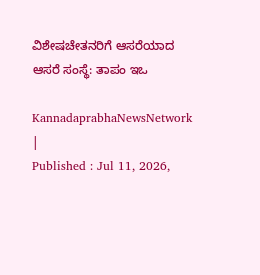ವಿಶೇಷಚೇತನರಿಗೆ ಆಸರೆಯಾದ ಆಸರೆ ಸಂಸ್ಥೆ: ತಾಪಂ ಇಒ

KannadaprabhaNewsNetwork |
Published : Jul 11, 2026,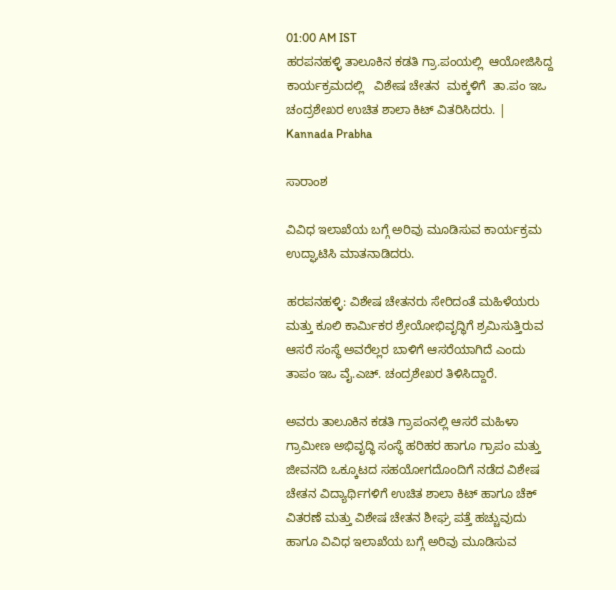01:00 AM IST
ಹರಪನಹಳ್ಳಿ ತಾಲೂಕಿನ ಕಡತಿ ಗ್ರಾ.ಪಂಯಲ್ಲಿ  ಆಯೋಜಿಸಿದ್ದ ಕಾರ್ಯಕ್ರಮದಲ್ಲಿ   ವಿಶೇಷ ಚೇತನ  ಮಕ್ಕಳಿಗೆ  ತಾ.ಪಂ ಇಒ ಚಂದ್ರಶೇಖರ ಉಚಿತ ಶಾಲಾ ಕಿಟ್‌ ವಿತರಿಸಿದರು. | Kannada Prabha

ಸಾರಾಂಶ

ವಿವಿಧ ಇಲಾಖೆಯ ಬಗ್ಗೆ ಅರಿವು ಮೂಡಿಸುವ ಕಾರ್ಯಕ್ರಮ ಉದ್ಘಾಟಿಸಿ ಮಾತನಾಡಿದರು.

ಹರಪನಹಳ್ಳಿ: ವಿಶೇಷ ಚೇತನರು ಸೇರಿದಂತೆ ಮಹಿಳೆಯರು ಮತ್ತು ಕೂಲಿ ಕಾರ್ಮಿಕರ ಶ್ರೇಯೋಭಿವೃದ್ಧಿಗೆ ಶ್ರಮಿಸುತ್ತಿರುವ ಆಸರೆ ಸಂಸ್ಥೆ ಅವರೆಲ್ಲರ ಬಾಳಿಗೆ ಆಸರೆಯಾಗಿದೆ ಎಂದು ತಾಪಂ ಇಒ ವೈ.ಎಚ್. ಚಂದ್ರಶೇಖರ ತಿಳಿಸಿದ್ದಾರೆ.

ಅವರು ತಾಲೂಕಿನ ಕಡತಿ ಗ್ರಾಪಂನಲ್ಲಿ ಆಸರೆ ಮಹಿಳಾ ಗ್ರಾಮೀಣ ಅಭಿವೃದ್ಧಿ ಸಂಸ್ಥೆ ಹರಿಹರ ಹಾಗೂ ಗ್ರಾಪಂ ಮತ್ತು ಜೀವನದಿ ಒಕ್ಕೂಟದ ಸಹಯೋಗದೊಂದಿಗೆ ನಡೆದ ವಿಶೇಷ ಚೇತನ ವಿದ್ಯಾರ್ಥಿಗಳಿಗೆ ಉಚಿತ ಶಾಲಾ ಕಿಟ್ ಹಾಗೂ ಚೆಕ್ ವಿತರಣೆ ಮತ್ತು ವಿಶೇಷ ಚೇತನ ಶೀಘ್ರ ಪತ್ತೆ ಹಚ್ಚುವುದು ಹಾಗೂ ವಿವಿಧ ಇಲಾಖೆಯ ಬಗ್ಗೆ ಅರಿವು ಮೂಡಿಸುವ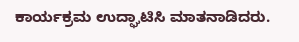ಕಾರ್ಯಕ್ರಮ ಉದ್ಘಾಟಿಸಿ ಮಾತನಾಡಿದರು.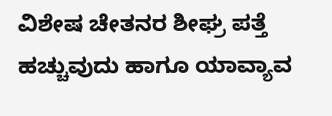ವಿಶೇಷ ಚೇತನರ ಶೀಘ್ರ ಪತ್ತೆ ಹಚ್ಚುವುದು ಹಾಗೂ ಯಾವ್ಯಾವ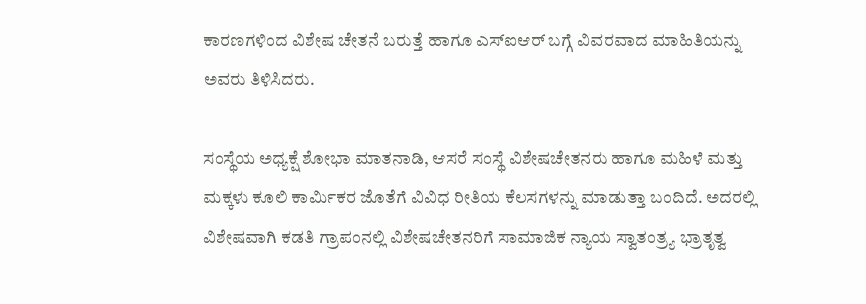ಕಾರಣಗಳಿಂದ ವಿಶೇಷ ಚೇತನೆ ಬರುತ್ತೆ ಹಾಗೂ ಎಸ್ಐಆರ್ ಬಗ್ಗೆ ವಿವರವಾದ ಮಾಹಿತಿಯನ್ನು ಅವರು ತಿಳಿಸಿದರು.

ಸಂಸ್ಥೆಯ ಅಧ್ಯಕ್ಷೆ ಶೋಭಾ ಮಾತನಾಡಿ, ಆಸರೆ ಸಂಸ್ಥೆ ವಿಶೇಷಚೇತನರು ಹಾಗೂ ಮಹಿಳೆ ಮತ್ತು ಮಕ್ಕಳು ಕೂಲಿ ಕಾರ್ಮಿಕರ ಜೊತೆಗೆ ವಿವಿಧ ರೀತಿಯ ಕೆಲಸಗಳನ್ನು ಮಾಡುತ್ತಾ ಬಂದಿದೆ. ಅದರಲ್ಲಿ ವಿಶೇಷವಾಗಿ ಕಡತಿ ಗ್ರಾಪಂನಲ್ಲಿ ವಿಶೇಷಚೇತನರಿಗೆ ಸಾಮಾಜಿಕ ನ್ಯಾಯ ಸ್ವಾತಂತ್ರ್ಯ ಭ್ರಾತೃತ್ವ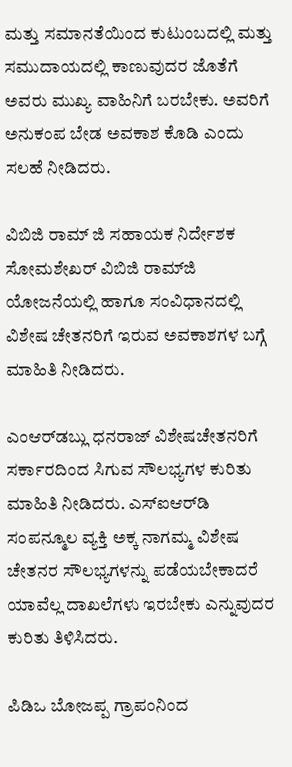ಮತ್ತು ಸಮಾನತೆಯಿಂದ ಕುಟುಂಬದಲ್ಲಿ ಮತ್ತು ಸಮುದಾಯದಲ್ಲಿ ಕಾಣುವುದರ ಜೊತೆಗೆ ಅವರು ಮುಖ್ಯ ವಾಹಿನಿಗೆ ಬರಬೇಕು. ಅವರಿಗೆ ಅನುಕಂಪ ಬೇಡ ಅವಕಾಶ ಕೊಡಿ ಎಂದು ಸಲಹೆ ನೀಡಿದರು.

ವಿಬಿಜಿ ರಾಮ್ ಜಿ ಸಹಾಯಕ ನಿರ್ದೇಶಕ ಸೋಮಶೇಖರ್ ವಿಬಿಜಿ ರಾಮ್‌ಜಿ ಯೋಜನೆಯಲ್ಲಿ ಹಾಗೂ ಸಂವಿಧಾನದಲ್ಲಿ ವಿಶೇಷ ಚೇತನರಿಗೆ ಇರುವ ಅವಕಾಶಗಳ ಬಗ್ಗೆ ಮಾಹಿತಿ ನೀಡಿದರು.

ಎಂಆರ್‌ಡಬ್ಲು ಧನರಾಜ್ ವಿಶೇಷಚೇತನರಿಗೆ ಸರ್ಕಾರದಿಂದ ಸಿಗುವ ಸೌಲಭ್ಯಗಳ ಕುರಿತು ಮಾಹಿತಿ ನೀಡಿದರು. ಎಸ್ಐಆರ್‌ಡಿ ಸಂಪನ್ಮೂಲ ವ್ಯಕ್ತಿ ಅಕ್ಕ ನಾಗಮ್ಮ ವಿಶೇಷ ಚೇತನರ ಸೌಲಭ್ಯಗಳನ್ನು ಪಡೆಯಬೇಕಾದರೆ ಯಾವೆಲ್ಲ ದಾಖಲೆಗಳು ಇರಬೇಕು ಎನ್ನುವುದರ ಕುರಿತು ತಿಳಿಸಿದರು.

ಪಿಡಿಒ ಬೋಜಪ್ಪ ಗ್ರಾಪಂನಿಂದ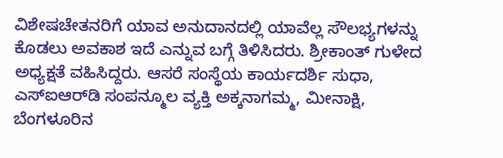ವಿಶೇಷಚೇತನರಿಗೆ ಯಾವ ಅನುದಾನದಲ್ಲಿ ಯಾವೆಲ್ಲ ಸೌಲಭ್ಯಗಳನ್ನು ಕೊಡಲು ಅವಕಾಶ ಇದೆ ಎನ್ನುವ ಬಗ್ಗೆ ತಿಳಿಸಿದರು. ಶ್ರೀಕಾಂತ್ ಗುಳೇದ ಅಧ್ಯಕ್ಷತೆ ವಹಿಸಿದ್ದರು. ಆಸರೆ ಸಂಸ್ಥೆಯ ಕಾರ್ಯದರ್ಶಿ ಸುಧಾ, ಎಸ್ಐಆರ್‌ಡಿ ಸಂಪನ್ಮೂಲ ವ್ಯಕ್ತಿ ಅಕ್ಕನಾಗಮ್ಮ, ಮೀನಾಕ್ಷಿ, ಬೆಂಗಳೂರಿನ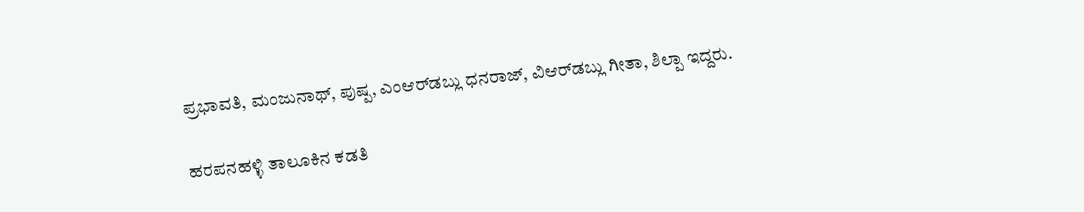ಪ್ರಭಾವತಿ, ಮಂಜುನಾಥ್, ಪುಷ್ಪ, ಎಂಆರ್‌ಡಬ್ಲು ಧನರಾಜ್, ವಿಆರ್‌ಡಬ್ಲು ಗೀತಾ, ಶಿಲ್ಪಾ ಇದ್ದರು.

ಹರಪನಹಳ್ಳಿ ತಾಲೂಕಿನ ಕಡತಿ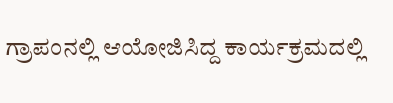ಗ್ರಾಪಂನಲ್ಲಿ ಆಯೋಜಿಸಿದ್ದ ಕಾರ್ಯಕ್ರಮದಲ್ಲಿ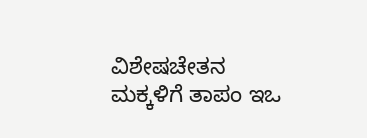ವಿಶೇಷಚೇತನ ಮಕ್ಕಳಿಗೆ ತಾಪಂ ಇಒ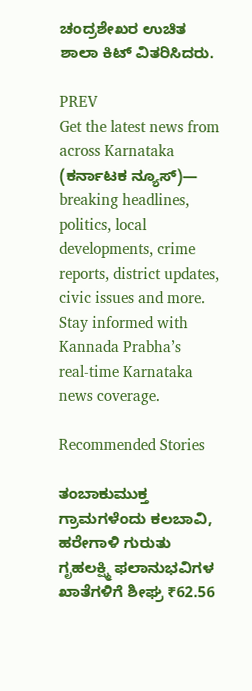ಚಂದ್ರಶೇಖರ ಉಚಿತ ಶಾಲಾ ಕಿಟ್‌ ವಿತರಿಸಿದರು.

PREV
Get the latest news from across Karnataka (ಕರ್ನಾಟಕ ನ್ಯೂಸ್)— breaking headlines, politics, local developments, crime reports, district updates, civic issues and more. Stay informed with Kannada Prabha’s real‑time Karnataka news coverage.

Recommended Stories

ತಂಬಾಕುಮುಕ್ತ ಗ್ರಾಮಗಳೆಂದು ಕಲಬಾವಿ, ಹರೇಗಾಳಿ ಗುರುತು
ಗೃಹಲಕ್ಷ್ಮಿ ಫಲಾನುಭವಿಗಳ ಖಾತೆಗಳಿಗೆ ಶೀಘ್ರ ₹62.56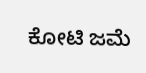ಕೋಟಿ ಜಮೆ